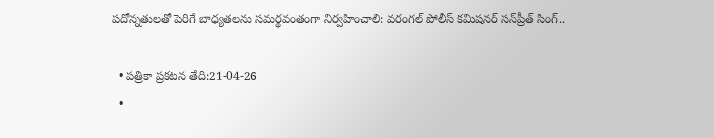పదోన్నతులతో పెరిగే బాధ్యతలను సమర్థవంతంగా నిర్వహించాలి: వరంగల్ పోలీస్ కమిషనర్ సన్‌ప్రీత్ సింగ్..

  • పత్రికా ప్రకటన తేది:21-04-26
  •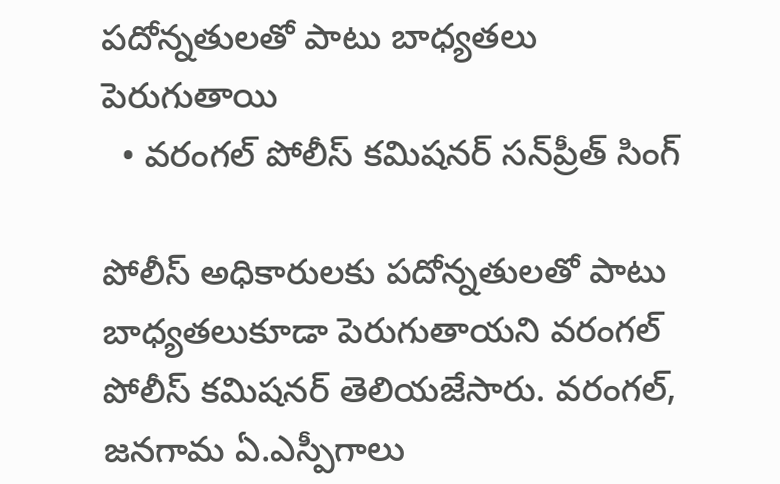పదోన్నతులతో పాటు బాధ్యతలు పెరుగుతాయి
  • వరంగల్ పోలీస్ కమిషనర్ సన్‌ప్రీత్ సింగ్

పోలీస్ అధికారులకు పదోన్నతులతో పాటు బాధ్యతలుకూడా పెరుగుతాయని వరంగల్ పోలీస్ కమిషనర్ తెలియజేసారు. వరంగల్, జనగామ ఏ.ఎస్పీగాలు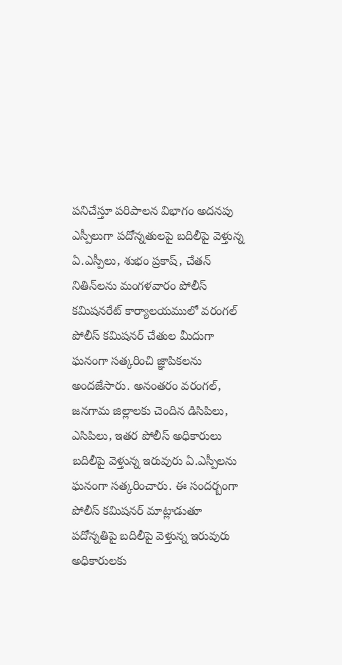పనిచేస్తూ పరిపాలన విభాగం అదనపు ఎస్పీలుగా పదోన్నతులపై బదిలీపై వెళ్తున్న ఏ.ఎస్పీలు, శుభం ప్రకాష్, చేతన్ నితిన్‌లను మంగళవారం పోలీస్ కమిషనరేట్ కార్యాలయములో వరంగల్ పోలీస్ కమిషనర్ చేతుల మీదుగా ఘనంగా సత్కరించి జ్ఞాపికలను అందజేసారు. అనంతరం వరంగల్, జనగామ జిల్లాలకు చెందిన డిసిపిలు, ఎసిపిలు, ఇతర పోలీస్ అధికారులు బదిలీపై వెళ్తున్న ఇరువురు ఏ.ఎస్పీలను ఘనంగా సత్కరించారు. ఈ సందర్బంగా పోలీస్ కమిషనర్ మాట్లాడుతూ పదోన్నతిపై బదిలీపై వెళ్తున్న ఇరువురు అధికారులకు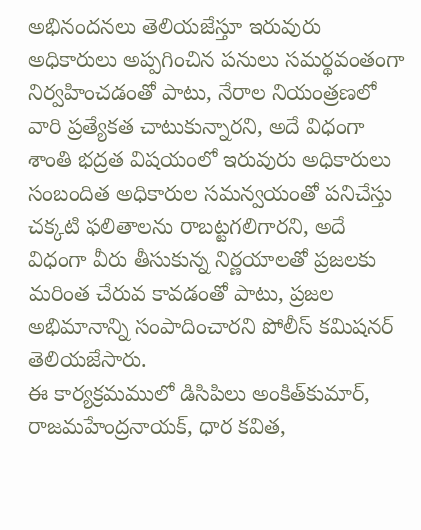అభినందనలు తెలియజేస్తూ ఇరువురు అధికారులు అప్పగించిన పనులు సమర్థవంతంగా నిర్వహించడంతో పాటు, నేరాల నియంత్రణలో వారి ప్రత్యేకత చాటుకున్నారని, అదే విధంగా శాంతి భద్రత విషయంలో ఇరువురు అధికారులు సంబందిత అధికారుల సమన్వయంతో పనిచేస్తు చక్కటి ఫలితాలను రాబట్టగలిగారని, అదే విధంగా వీరు తీసుకున్న నిర్ణయాలతో ప్రజలకు మరింత చేరువ కావడంతో పాటు, ప్రజల అభిమానాన్ని సంపాదించారని పోలీస్ కమిషనర్ తెలియజేసారు.
ఈ కార్యక్రమములో డిసిపిలు అంకిత్‌కుమార్, రాజమహేంద్రనాయక్, ధార కవిత,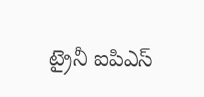ట్రైనీ ఐపిఎస్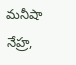మనీషా నేహ్ర,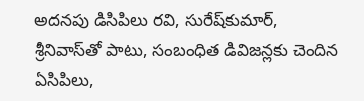అదనపు డిసిపిలు రవి, సురేష్‌కుమార్, శ్రీనివాస్‌తో పాటు, సంబంధిత డివిజన్లకు చెందిన ఏసిపిలు,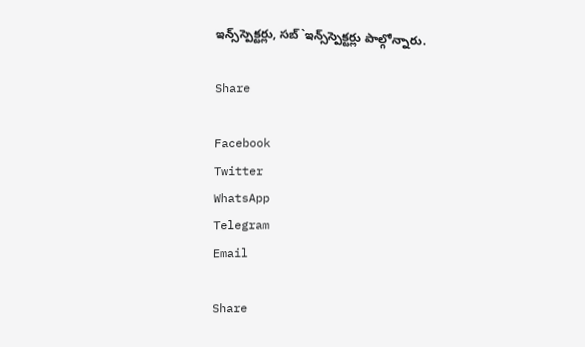ఇన్స్‌స్పెక్టర్లు, సబ్`ఇన్స్‌స్పెక్టర్లు పాల్గోన్నారు.

Share

Facebook
Twitter
WhatsApp
Telegram
Email

Share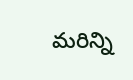మరిన్ని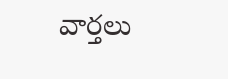వార్తలు